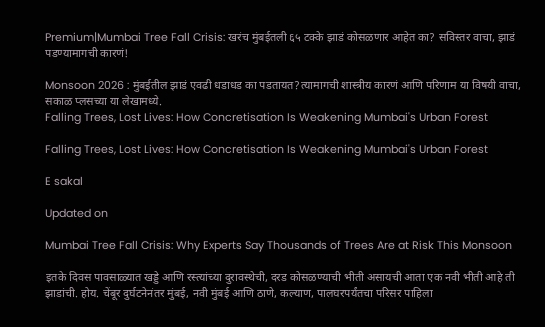Premium|Mumbai Tree Fall Crisis: खरंच मुंबईतली ६५ टक्के झाडं कोसळणार आहेत का? सविस्तर वाचा, झाडं पडण्यामागची कारणं!

Monsoon 2026 : मुंबईतील झाडं एवढी धडाधड का पडतायत?त्यामागची शास्त्रीय कारणं आणि परिणाम या विषयी वाचा, सकाळ प्लसच्या या लेखामध्ये.
Falling Trees, Lost Lives: How Concretisation Is Weakening Mumbai's Urban Forest

Falling Trees, Lost Lives: How Concretisation Is Weakening Mumbai's Urban Forest

E sakal

Updated on

Mumbai Tree Fall Crisis: Why Experts Say Thousands of Trees Are at Risk This Monsoon

इतके दिवस पावसाळ्यात खड्डे आणि रस्त्यांच्या दुरावस्थेची, दरड कोसळण्याची भीती असायची आता एक नवी भीती आहे ती झाडांची. होय. चेंबूर दुर्घटनेनंतर मुंबई, नवी मुंबई आणि ठाणे, कल्याण, पालघरपर्यंतचा परिसर पाहिला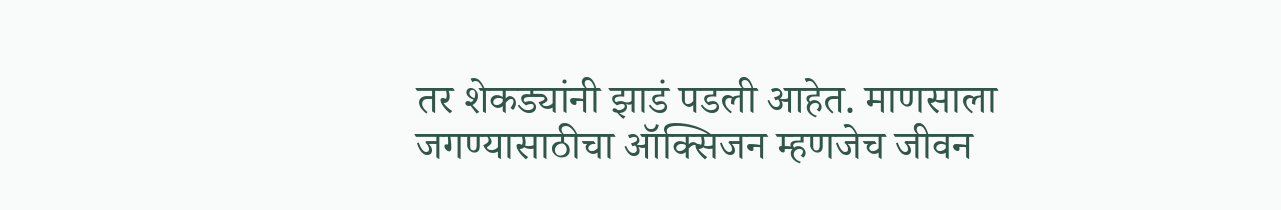तर शेकड्यांनी झाडं पडली आहेत. माणसाला जगण्यासाठीचा ऑक्सिजन म्हणजेच जीवन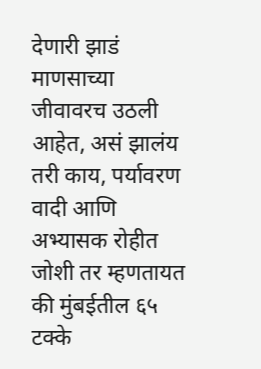देणारी झाडं माणसाच्या जीवावरच उठली आहेत, असं झालंय तरी काय, पर्यावरण वादी आणि अभ्यासक रोहीत जोशी तर म्हणतायत की मुंबईतील ६५ टक्के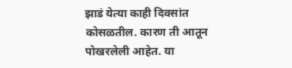झाडं येत्या काही दिवसांत कोसळतील. कारण ती आतून पोखरलेली आहेत. या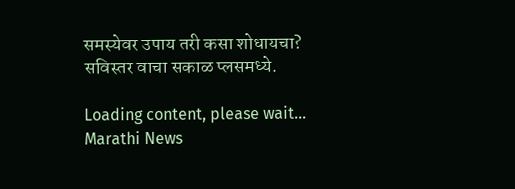समस्येवर उपाय तरी कसा शोधायचा? सविस्तर वाचा सकाळ प्लसमध्ये.

Loading content, please wait...
Marathi News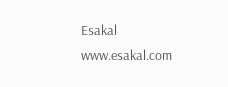Esakal
www.esakal.com